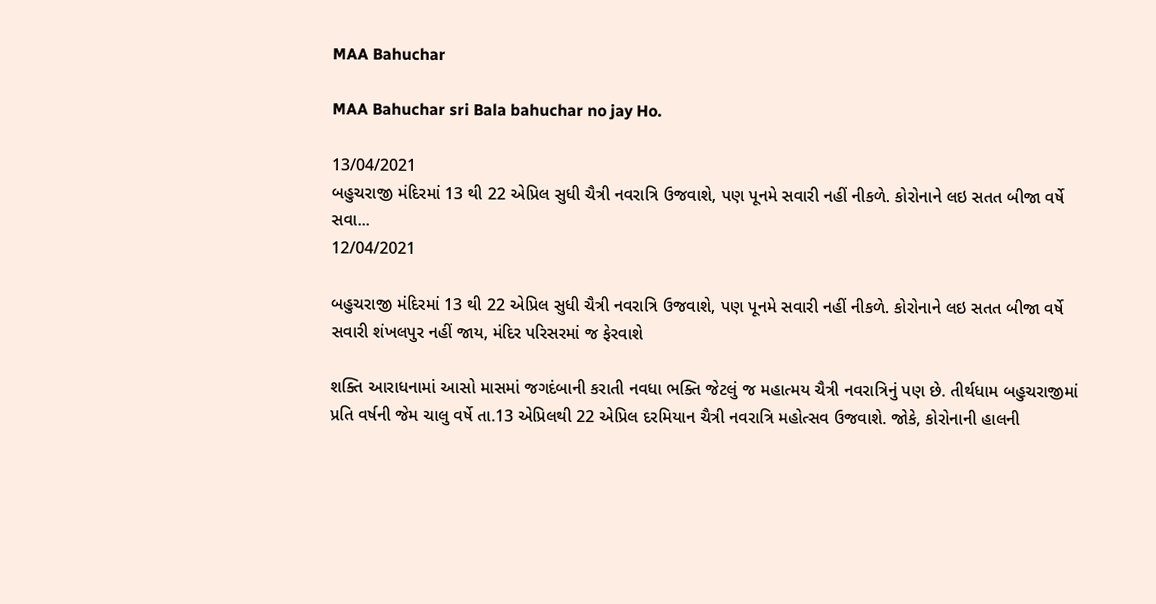MAA Bahuchar

MAA Bahuchar sri Bala bahuchar no jay Ho.

13/04/2021
બહુચરાજી મંદિરમાં 13 થી 22 એપ્રિલ સુધી ચૈત્રી નવરાત્રિ ઉજવાશે, પણ પૂનમે સવારી નહીં નીકળે. કોરોનાને લઇ સતત બીજા વર્ષે સવા...
12/04/2021

બહુચરાજી મંદિરમાં 13 થી 22 એપ્રિલ સુધી ચૈત્રી નવરાત્રિ ઉજવાશે, પણ પૂનમે સવારી નહીં નીકળે. કોરોનાને લઇ સતત બીજા વર્ષે સવારી શંખલપુર નહીં જાય, મંદિર પરિસરમાં જ ફેરવાશે

શક્તિ આરાધનામાં આસો માસમાં જગદંબાની કરાતી નવધા ભક્તિ જેટલું જ મહાત્મય ચૈત્રી નવરાત્રિનું પણ છે. તીર્થધામ બહુચરાજીમાં પ્રતિ વર્ષની જેમ ચાલુ વર્ષે તા.13 એપ્રિલથી 22 એપ્રિલ દરમિયાન ચૈત્રી નવરાત્રિ મહોત્સવ ઉજવાશે. જોકે, કોરોનાની હાલની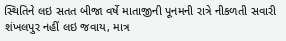સ્થિતિને લઇ સતત બીજા વર્ષે માતાજીની પૂનમની રાત્રે નીકળતી સવારી શંખલપુર નહીં લઇ જવાય, માત્ર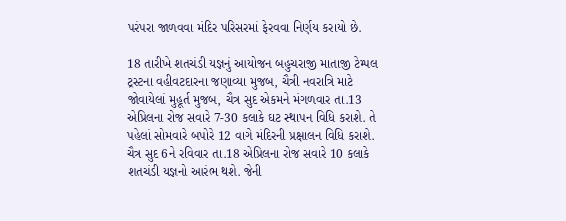પરંપરા જાળવવા મંદિર પરિસરમાં ફેરવવા નિર્ણય કરાયો છે.

18 તારીખે શતચંડી યજ્ઞનું આયોજન બહુચરાજી માતાજી ટેમ્પલ ટ્રસ્ટના વહીવટદારના જણાવ્યા મુજબ, ચૈત્રી નવરાત્રિ માટે જોવાયેલાં મુહૂર્ત મુજબ, ચૈત્ર સુદ એકમને મંગળવાર તા.13 એપ્રિલના રોજ સવારે 7-30 કલાકે ઘટ સ્થાપન વિધિ કરાશે. તે પહેલાં સોમવારે બપોરે 12 વાગે મંદિરની પ્રક્ષાલન વિધિ કરાશે. ચૈત્ર સુદ 6ને રવિવાર તા.18 એપ્રિલના રોજ સવારે 10 કલાકે શતચંડી યજ્ઞનો આરંભ થશે. જેની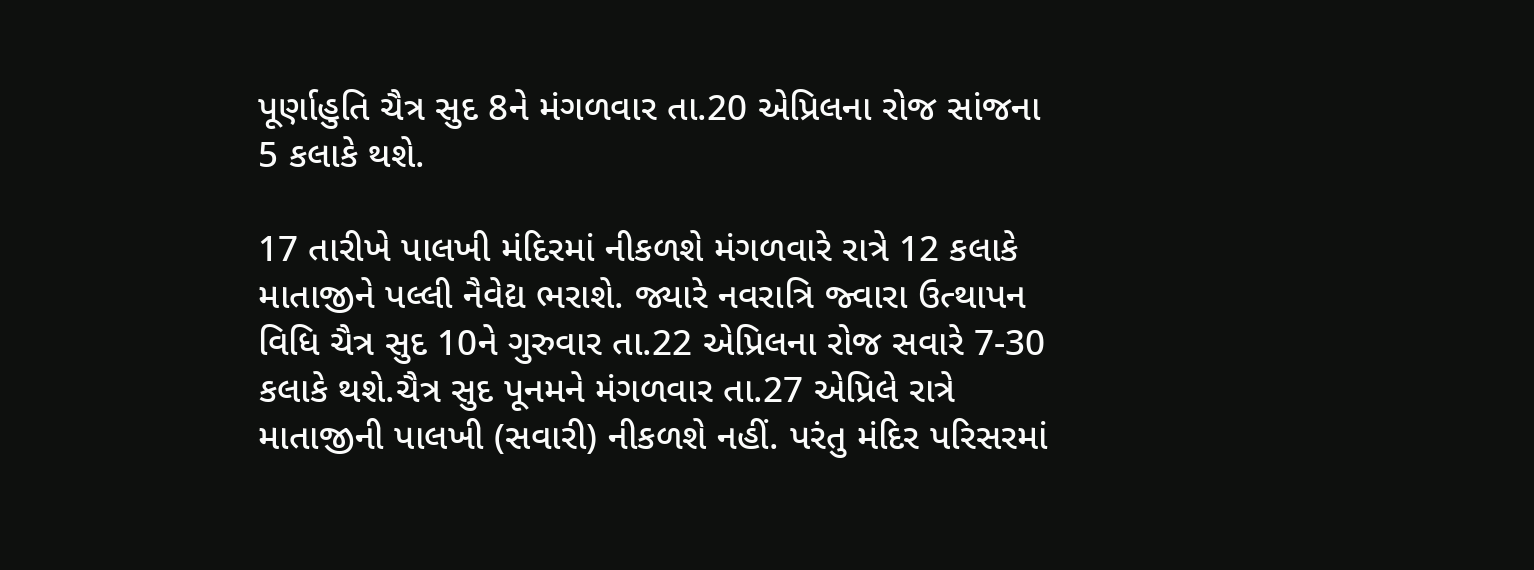પૂર્ણાહુતિ ચૈત્ર સુદ 8ને મંગળવાર તા.20 એપ્રિલના રોજ સાંજના 5 કલાકે થશે.

17 તારીખે પાલખી મંદિરમાં નીકળશે મંગળવારે રાત્રે 12 કલાકે માતાજીને પલ્લી નૈવેદ્ય ભરાશે. જ્યારે નવરાત્રિ જ્વારા ઉત્થાપન વિધિ ચૈત્ર સુદ 10ને ગુરુવાર તા.22 એપ્રિલના રોજ સવારે 7-30 કલાકે થશે.ચૈત્ર સુદ પૂનમને મંગળવાર તા.27 એપ્રિલે રાત્રે માતાજીની પાલખી (સવારી) નીકળશે નહીં. પરંતુ મંદિર પરિસરમાં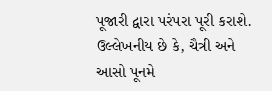પૂજારી દ્વારા પરંપરા પૂરી કરાશે. ઉલ્લેખનીય છે કે, ચૈત્રી અને આસો પૂનમે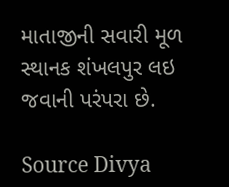માતાજીની સવારી મૂળ સ્થાનક શંખલપુર લઇ જવાની પરંપરા છે.

Source Divya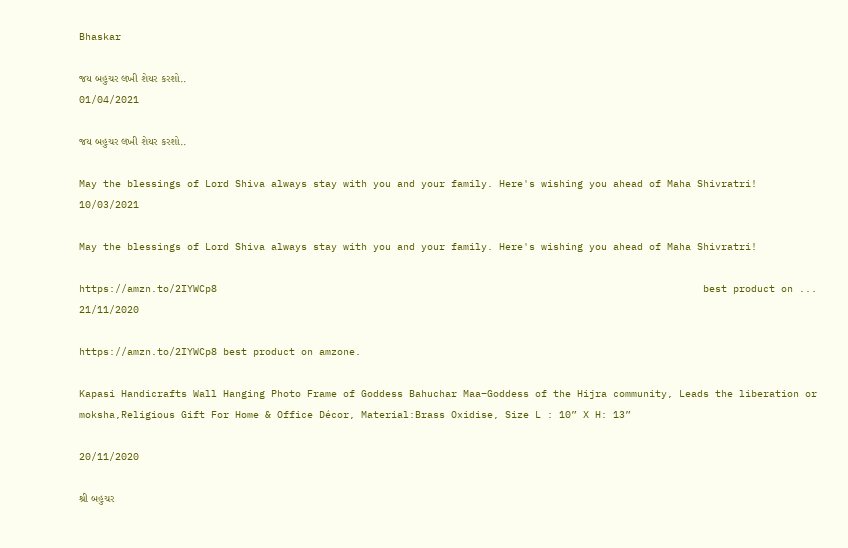Bhaskar

જય બહુચર લખી શેયર કરશો..
01/04/2021

જય બહુચર લખી શેયર કરશો..

May the blessings of Lord Shiva always stay with you and your family. Here's wishing you ahead of Maha Shivratri!
10/03/2021

May the blessings of Lord Shiva always stay with you and your family. Here's wishing you ahead of Maha Shivratri!

https://amzn.to/2IYWCp8                                                                                 best product on ...
21/11/2020

https://amzn.to/2IYWCp8 best product on amzone.

Kapasi Handicrafts Wall Hanging Photo Frame of Goddess Bahuchar Maa–Goddess of the Hijra community, Leads the liberation or moksha,Religious Gift For Home & Office Décor, Material:Brass Oxidise, Size L : 10” X H: 13”

20/11/2020

શ્રી બહુચર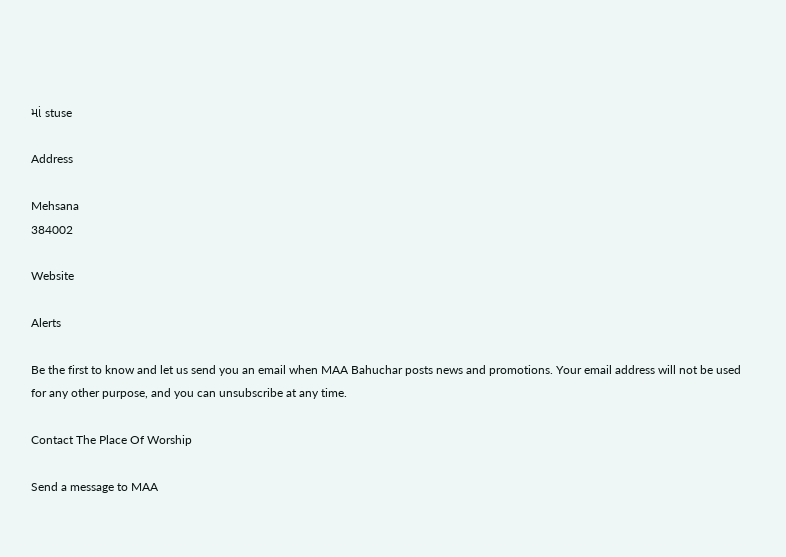માં stuse

Address

Mehsana
384002

Website

Alerts

Be the first to know and let us send you an email when MAA Bahuchar posts news and promotions. Your email address will not be used for any other purpose, and you can unsubscribe at any time.

Contact The Place Of Worship

Send a message to MAA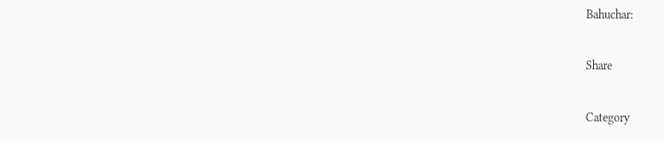Bahuchar:

Share

Category